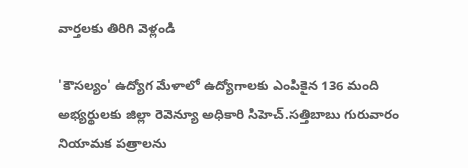వార్తలకు తిరిగి వెళ్లండి

'కౌసల్యం' ఉద్యోగ మేళాలో ఉద్యోగాలకు ఎంపికైన 136 మంది అభ్యర్థులకు జిల్లా రెవెన్యూ అధికారి సిహెచ్.సత్తిబాబు గురువారం నియామక పత్రాలను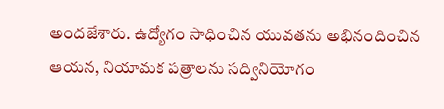అందజేశారు. ఉద్యోగం సాధించిన యువతను అభినందించిన ఆయన, నియామక పత్రాలను సద్వినియోగం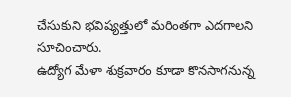చేసుకుని భవిష్యత్తులో మరింతగా ఎదగాలని సూచించారు.
ఉద్యోగ మేళా శుక్రవారం కూడా కొనసాగనున్న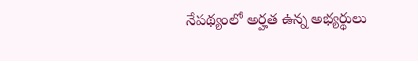నేపథ్యంలో అర్హత ఉన్న అభ్యర్థులు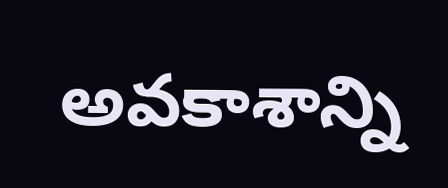అవకాశాన్ని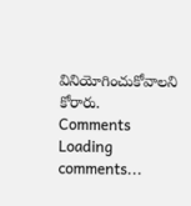వినియోగించుకోవాలని కోరారు.
Comments
Loading comments...